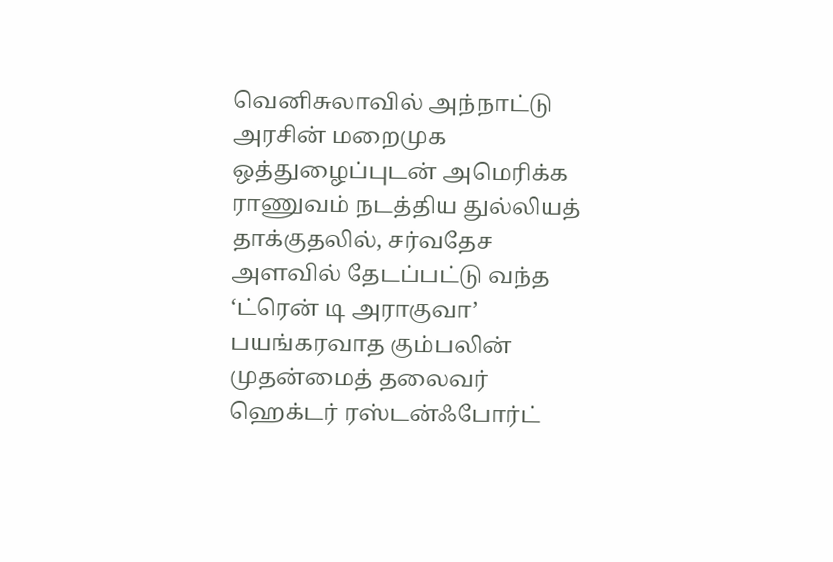வெனிசுலாவில் அந்நாட்டு அரசின் மறைமுக ஒத்துழைப்புடன் அமெரிக்க ராணுவம் நடத்திய துல்லியத் தாக்குதலில், சர்வதேச அளவில் தேடப்பட்டு வந்த ‘ட்ரென் டி அராகுவா’ பயங்கரவாத கும்பலின் முதன்மைத் தலைவர் ஹெக்டர் ரஸ்டன்ஃபோர்ட்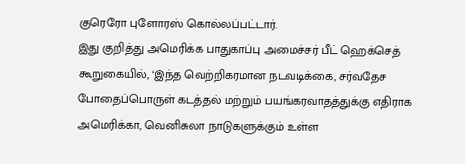குரெரோ புளோரஸ் கொல்லப்பட்டார்.
இது குறித்து அமெரிக்க பாதுகாப்பு அமைச்சர் பீட் ஹெக்செத் கூறுகையில், ‘இந்த வெற்றிகரமான நடவடிக்கை, சர்வதேச போதைப்பொருள் கடத்தல் மற்றும் பயங்கரவாதத்துக்கு எதிராக அமெரிக்கா, வெனிசுலா நாடுகளுக்கும் உள்ள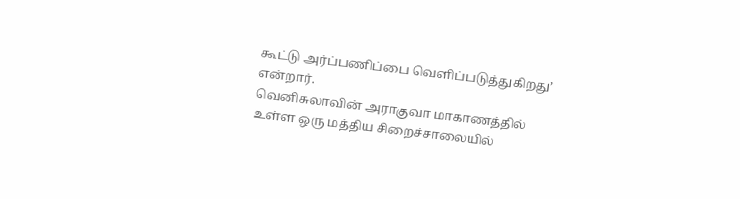கூட்டு அர்ப்பணிப்பை வெளிப்படுத்துகிறது’ என்றார்.
வெனிசுலாவின் அராகுவா மாகாணத்தில் உள்ள ஒரு மத்திய சிறைச்சாலையில்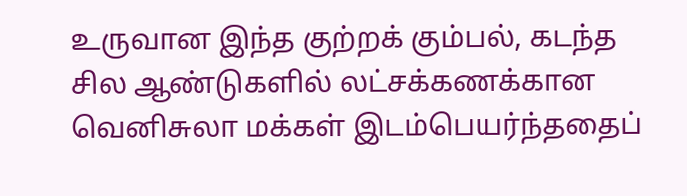உருவான இந்த குற்றக் கும்பல், கடந்த சில ஆண்டுகளில் லட்சக்கணக்கான வெனிசுலா மக்கள் இடம்பெயர்ந்ததைப்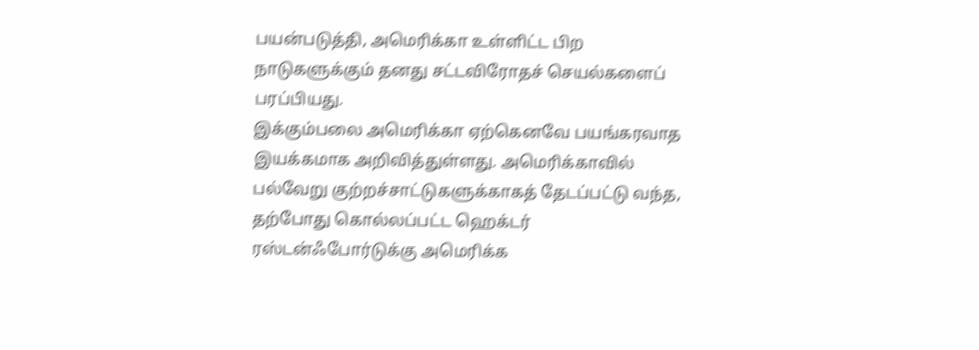பயன்படுத்தி, அமெரிக்கா உள்ளிட்ட பிற நாடுகளுக்கும் தனது சட்டவிரோதச் செயல்களைப் பரப்பியது.
இக்கும்பலை அமெரிக்கா ஏற்கெனவே பயங்கரவாத இயக்கமாக அறிவித்துள்ளது. அமெரிக்காவில் பல்வேறு குற்றச்சாட்டுகளுக்காகத் தேடப்பட்டு வந்த, தற்போது கொல்லப்பட்ட ஹெக்டர் ரஸ்டன்ஃபோர்டுக்கு அமெரிக்க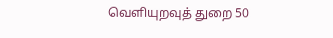வெளியுறவுத் துறை 50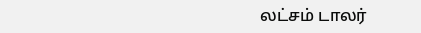லட்சம் டாலர்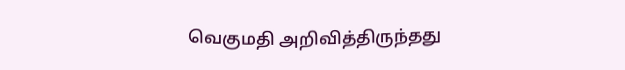வெகுமதி அறிவித்திருந்தது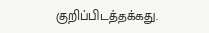குறிப்பிடத்தக்கது.